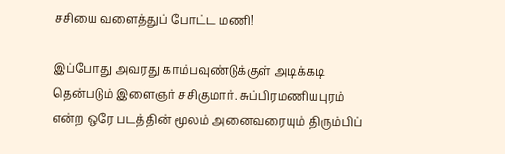சசியை வளைத்துப் போட்ட மணி!

இப்போது அவரது காம்பவுண்டுக்குள் அடிக்கடி தென்படும் இளைஞர் சசிகுமார். சுப்பிரமணியபுரம் என்ற ஒரே படத்தின் மூலம் அனைவரையும் திரும்பிப்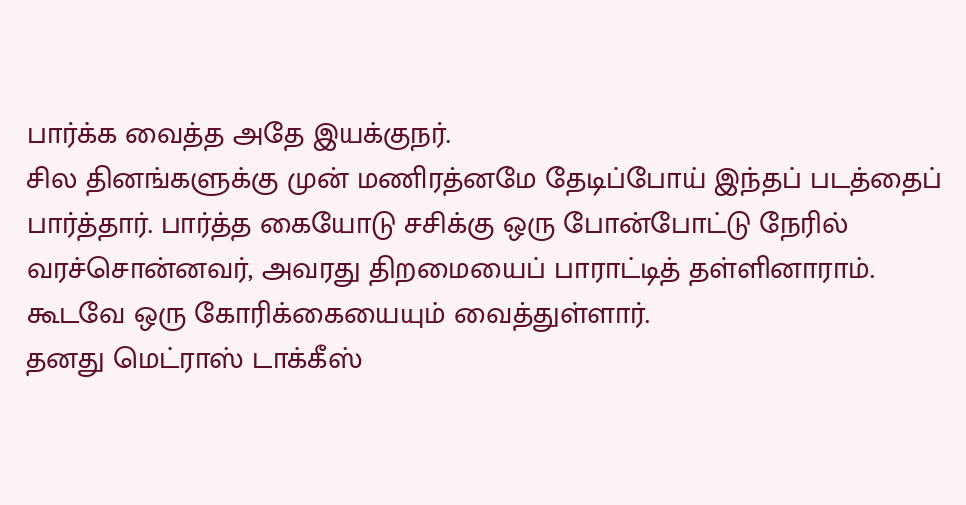பார்க்க வைத்த அதே இயக்குநர்.
சில தினங்களுக்கு முன் மணிரத்னமே தேடிப்போய் இந்தப் படத்தைப் பார்த்தார். பார்த்த கையோடு சசிக்கு ஒரு போன்போட்டு நேரில் வரச்சொன்னவர், அவரது திறமையைப் பாராட்டித் தள்ளினாராம். கூடவே ஒரு கோரிக்கையையும் வைத்துள்ளார்.
தனது மெட்ராஸ் டாக்கீஸ்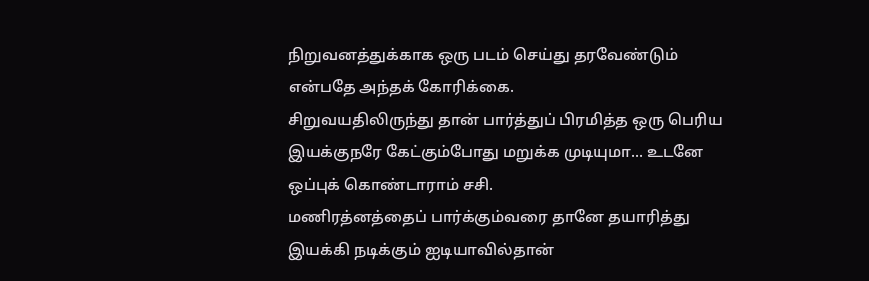நிறுவனத்துக்காக ஒரு படம் செய்து தரவேண்டும் என்பதே அந்தக் கோரிக்கை.
சிறுவயதிலிருந்து தான் பார்த்துப் பிரமித்த ஒரு பெரிய இயக்குநரே கேட்கும்போது மறுக்க முடியுமா... உடனே ஒப்புக் கொண்டாராம் சசி.
மணிரத்னத்தைப் பார்க்கும்வரை தானே தயாரித்து இயக்கி நடிக்கும் ஐடியாவில்தான்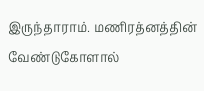இருந்தாராம். மணிரத்னத்தின் வேண்டுகோளால்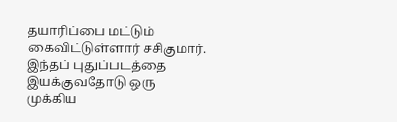தயாரிப்பை மட்டும் கைவிட்டுள்ளார் சசிகுமார். இந்தப் புதுப்படத்தை இயக்குவதோடு ஒரு முக்கிய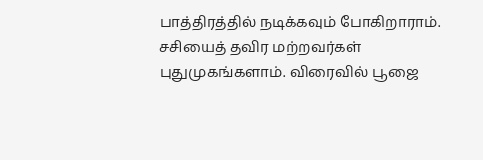பாத்திரத்தில் நடிக்கவும் போகிறாராம்.
சசியைத் தவிர மற்றவர்கள் புதுமுகங்களாம். விரைவில் பூஜை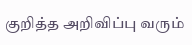குறித்த அறிவிப்பு வரும்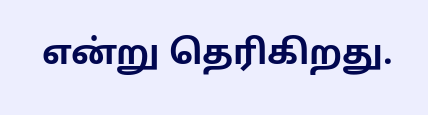என்று தெரிகிறது.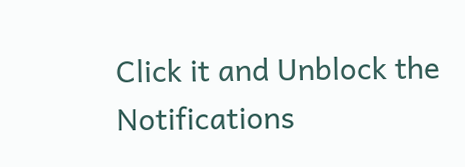Click it and Unblock the Notifications